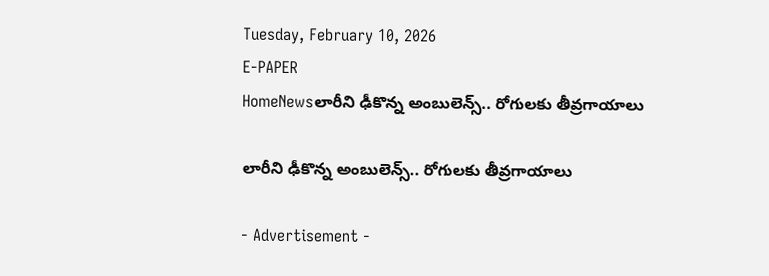Tuesday, February 10, 2026
E-PAPER
HomeNewsలారీని ఢీకొన్న అంబులెన్స్‌.. రోగులకు తీవ్రగాయాలు

లారీని ఢీకొన్న అంబులెన్స్‌.. రోగులకు తీవ్రగాయాలు

- Advertisement -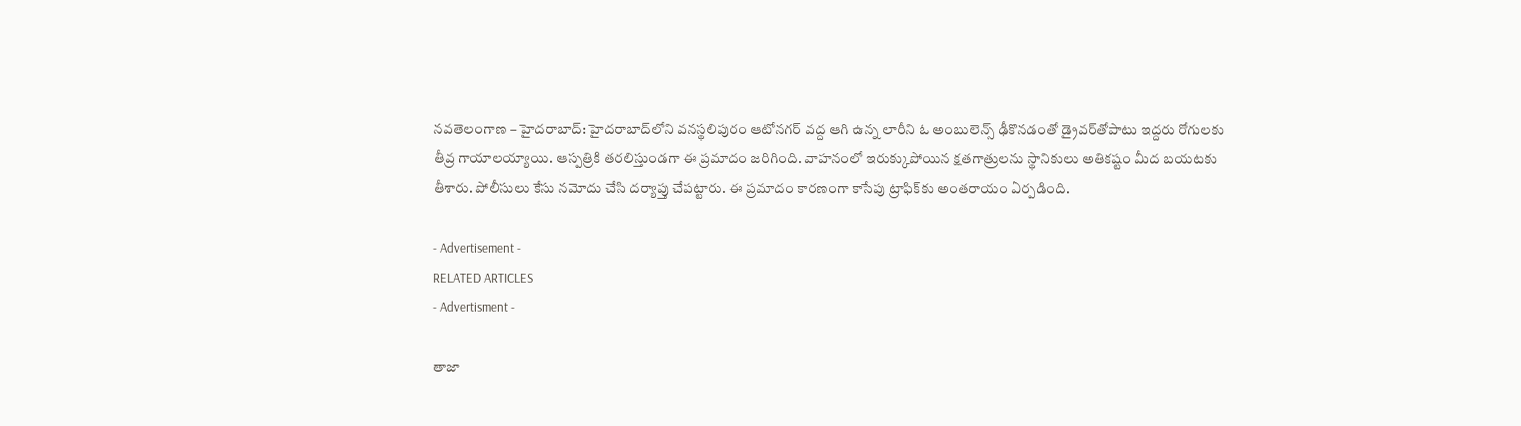నవతెలంగాణ – హైదరాబాద్: హైదరాబాద్‌లోని వనస్థలిపురం ఆటోనగర్‌ వద్ద ఆగి ఉన్న లారీని ఓ అంబులెన్స్‌ ఢీకొనడంతో డ్రైవర్‌తోపాటు ఇద్దరు రోగులకు తీవ్ర గాయాలయ్యాయి. ఆస్పత్రికి తరలిస్తుండగా ఈ ప్రమాదం జరిగింది. వాహనంలో ఇరుక్కుపోయిన క్షతగాత్రులను స్థానికులు అతికష్టం మీద బయటకు తీశారు. పోలీసులు కేసు నమోదు చేసి దర్యాప్తు చేపట్టారు. ఈ ప్రమాదం కారణంగా కాసేపు ట్రాఫిక్‌కు అంతరాయం ఏర్పడింది.

- Advertisement -
RELATED ARTICLES
- Advertisment -

తాజా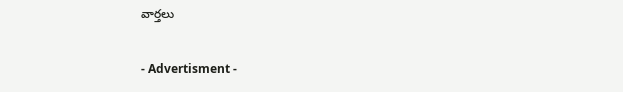వార్తలు

- Advertisment -